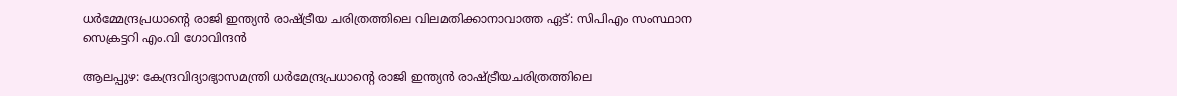ധർമ്മേന്ദ്രപ്രധാൻ്റെ രാജി ഇന്ത്യൻ രാഷ്ട്രീയ ചരിത്രത്തിലെ വിലമതിക്കാനാവാത്ത ഏട്: സിപിഎം സംസ്ഥാന സെക്രട്ടറി എം.വി ഗോവിന്ദൻ

ആലപ്പുഴ: കേന്ദ്രവിദ്യാഭ്യാസമന്ത്രി ധർമേന്ദ്രപ്രധാന്‍റെ രാജി ഇന്ത്യൻ രാഷ്ട്രീയചരിത്രത്തിലെ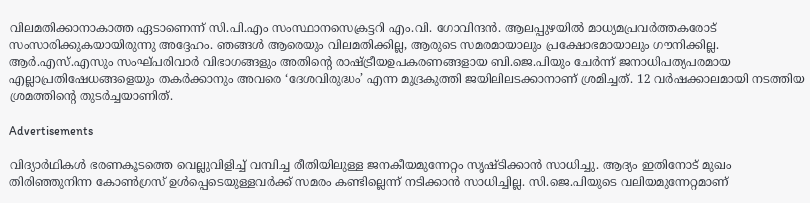വിലമതിക്കാനാകാത്ത ഏടാണെന്ന് സി.പി.എം സംസ്ഥാനസെക്രട്ടറി എം.വി. ഗോവിന്ദൻ. ആലപ്പുഴയിൽ മാധ്യമപ്രവർത്തകരോട് സംസാരിക്കുകയായിരുന്നു അദ്ദേഹം. ഞങ്ങൾ ആരെയും വിലമതിക്കില്ല, ആരുടെ സമരമായാലും പ്രക്ഷോഭമായാലും ഗൗനിക്കില്ല. ആർ.എസ്.എസും സംഘ്പരിവാർ വിഭാഗങ്ങളും അതിന്‍റെ രാഷ്ട്രീയഉപകരണങ്ങളായ ബി.ജെ.പിയും ചേർന്ന് ജനാധിപത്യപരമായ എല്ലാപ്രതിഷേധങ്ങളെയും തകർക്കാനും അവരെ ‘ദേശവിരുദ്ധം’ എന്ന മുദ്രകുത്തി ജയിലിലടക്കാനാണ് ശ്രമിച്ചത്. 12 വർഷക്കാലമായി നടത്തിയ ശ്രമത്തിന്‍റെ തുടർച്ചയാണിത്.

Advertisements

വിദ്യാർഥികൾ ഭരണകൂടത്തെ വെല്ലുവിളിച്ച് വമ്പിച്ച രീതിയിലുള്ള ജനകീയമുന്നേറ്റം സൃഷ്ടിക്കാൻ സാധിച്ചു. ആദ്യം ഇതിനോട് മുഖം തിരിഞ്ഞുനിന്ന കോൺഗ്രസ് ഉൾപ്പെടെയുള്ളവർക്ക് സമരം കണ്ടില്ലെന്ന് നടിക്കാൻ സാധിച്ചില്ല. സി.ജെ.പിയുടെ വലിയമുന്നേറ്റമാണ്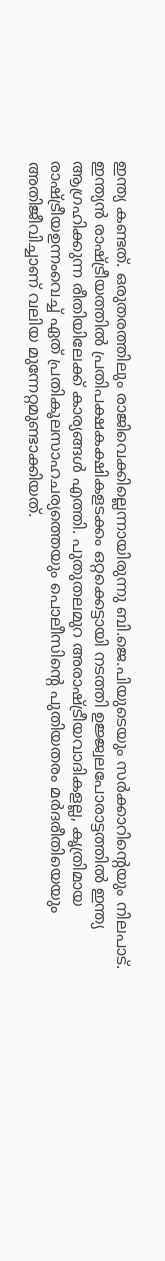ഇന്ത്യ കണ്ടത്. ഒരുതരത്തിലും രാജിവെക്കില്ലെന്നായിരുന്നു ബി.ജെ.പിയുടെയും സർക്കാറിന്‍റെയും നിലപാട്. ഇന്ത്യൻ രാഷ്ട്രീയത്തിൽ പ്രതിപക്ഷകക്ഷികളടക്കം ഒറ്റക്കെട്ടായി നടത്തി ഉജ്ജ്വലപോരാട്ടത്തിൽ ഇന്ത്യ ആഗ്രഹിക്കുന്ന രീതിയിലേക്ക് കാര്യങ്ങൾ എത്തി. പുതുതലമുറ അരാഷ്ട്രീയവാദികളല്ല, കൃത്രിമായ രാഷ്ട്രീയഉന്നംവെച്ച് ഏത് പ്രതികൂലസാഹചര്യത്തെയും പൊലീസിന്‍റെ പുതിയതരം മർദരീതിയെയും അതിജീവിച്ചാണ് വലിയ മുന്നേറ്റമുണ്ടാക്കിയത്.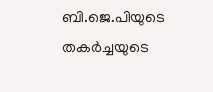ബി.ജെ.പിയുടെ തകർച്ചയുടെ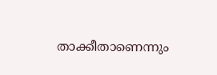താക്കീതാണെന്നും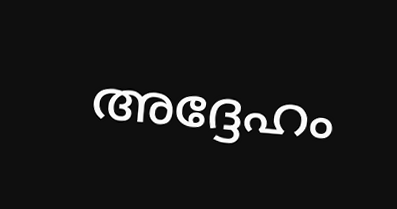അദ്ദേഹം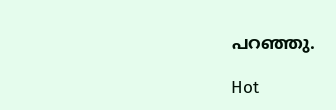പറഞ്ഞു.

Hot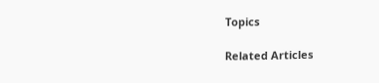Topics

Related Articles